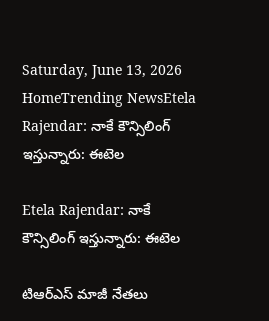Saturday, June 13, 2026
HomeTrending NewsEtela Rajendar: నాకే కౌన్సిలింగ్ ఇస్తున్నారు: ఈటెల

Etela Rajendar: నాకే కౌన్సిలింగ్ ఇస్తున్నారు: ఈటెల

టిఆర్ఎస్ మాజీ నేతలు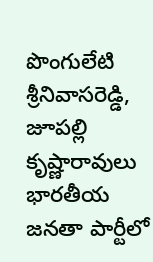పొంగులేటి శ్రీనివాసరెడ్డి, జూపల్లి కృష్ణారావులు భారతీయ జనతా పార్టీలో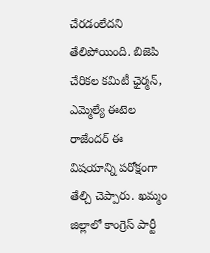చేరడంలేదని తేలిపోయింది. బిజెపి చేరికల కమిటీ ఛైర్మన్, ఎమ్మెల్యే ఈటెల రాజేందర్ ఈ విషయాన్ని పరోక్షంగా తేల్చి చెప్పారు. ఖమ్మం జిల్లాలో కాంగ్రెస్ పార్టీ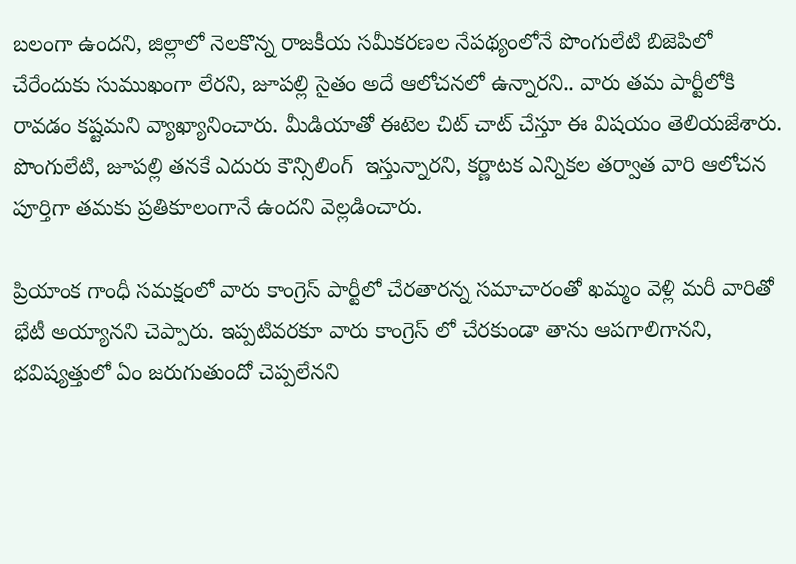బలంగా ఉందని, జిల్లాలో నెలకొన్న రాజకీయ సమీకరణల నేపథ్యంలోనే పొంగులేటి బిజెపిలో చేరేందుకు సుముఖంగా లేరని, జూపల్లి సైతం అదే ఆలోచనలో ఉన్నారని.. వారు తమ పార్టీలోకి రావడం కష్టమని వ్యాఖ్యానించారు. మీడియాతో ఈటెల చిట్ చాట్ చేస్తూ ఈ విషయం తెలియజేశారు. పొంగులేటి, జూపల్లి తనకే ఎదురు కౌన్సిలింగ్  ఇస్తున్నారని, కర్ణాటక ఎన్నికల తర్వాత వారి ఆలోచన పూర్తిగా తమకు ప్రతికూలంగానే ఉందని వెల్లడించారు.

ప్రియాంక గాంధీ సమక్షంలో వారు కాంగ్రెస్ పార్టీలో చేరతారన్న సమాచారంతో ఖమ్మం వెళ్లి మరీ వారితో భేటీ అయ్యానని చెప్పారు. ఇప్పటివరకూ వారు కాంగ్రెస్ లో చేరకుండా తాను ఆపగాలిగానని, భవిష్యత్తులో ఏం జరుగుతుందో చెప్పలేనని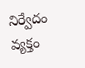నిర్వేదం వ్యక్తం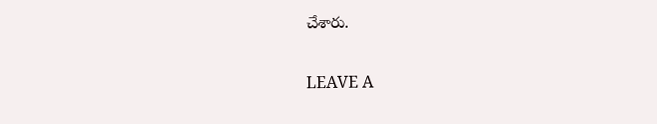చేశారు.

LEAVE A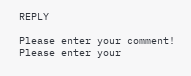REPLY

Please enter your comment!
Please enter your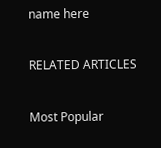name here

RELATED ARTICLES

Most Popular